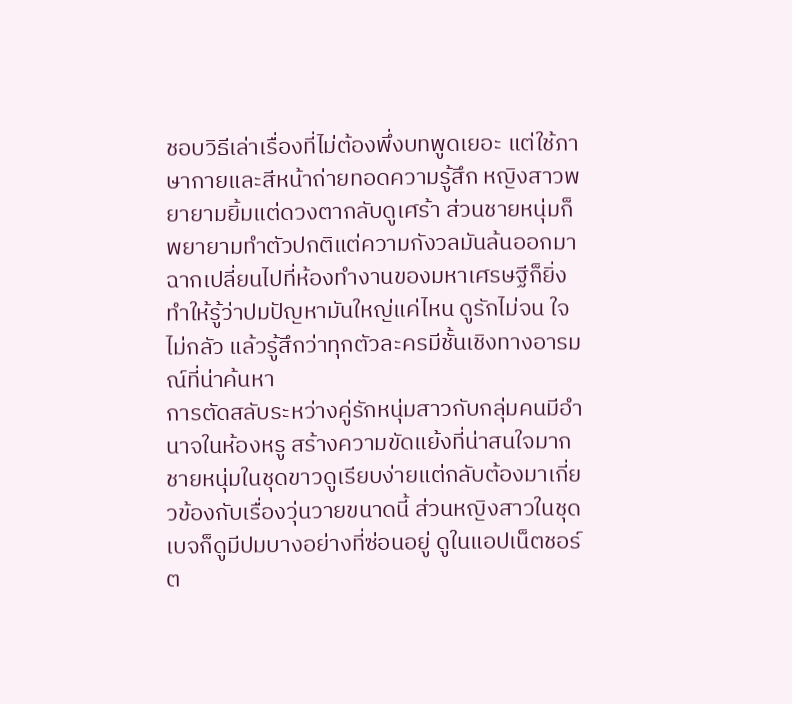ชอบวิธีเล่าเรื่องที่ไม่ต้องพึ่งบทพูดเยอะ แต่ใช้ภาษากายและสีหน้าถ่ายทอดความรู้สึก หญิงสาวพยายามยิ้มแต่ดวงตากลับดูเศร้า ส่วนชายหนุ่มก็พยายามทำตัวปกติแต่ความกังวลมันล้นออกมา ฉากเปลี่ยนไปที่ห้องทำงานของมหาเศรษฐีก็ยิ่งทำให้รู้ว่าปมปัญหามันใหญ่แค่ไหน ดูรักไม่จน ใจไม่กลัว แล้วรู้สึกว่าทุกตัวละครมีชั้นเชิงทางอารมณ์ที่น่าค้นหา
การตัดสลับระหว่างคู่รักหนุ่มสาวกับกลุ่มคนมีอำนาจในห้องหรู สร้างความขัดแย้งที่น่าสนใจมาก ชายหนุ่มในชุดขาวดูเรียบง่ายแต่กลับต้องมาเกี่ยวข้องกับเรื่องวุ่นวายขนาดนี้ ส่วนหญิงสาวในชุดเบจก็ดูมีปมบางอย่างที่ซ่อนอยู่ ดูในแอปเน็ตชอร์ต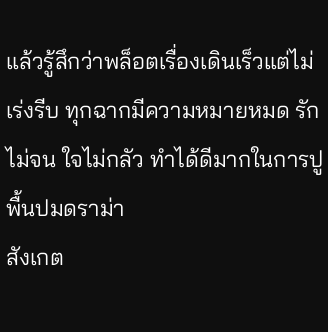แล้วรู้สึกว่าพล็อตเรื่องเดินเร็วแต่ไม่เร่งรีบ ทุกฉากมีความหมายหมด รักไม่จน ใจไม่กลัว ทำได้ดีมากในการปูพื้นปมดราม่า
สังเกต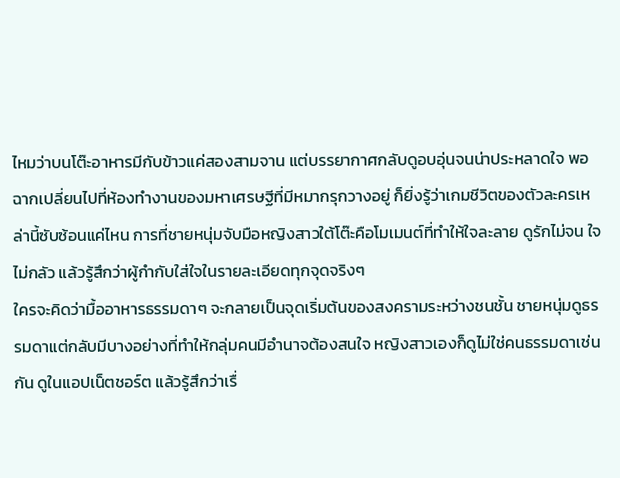ไหมว่าบนโต๊ะอาหารมีกับข้าวแค่สองสามจาน แต่บรรยากาศกลับดูอบอุ่นจนน่าประหลาดใจ พอฉากเปลี่ยนไปที่ห้องทำงานของมหาเศรษฐีที่มีหมากรุกวางอยู่ ก็ยิ่งรู้ว่าเกมชีวิตของตัวละครเหล่านี้ซับซ้อนแค่ไหน การที่ชายหนุ่มจับมือหญิงสาวใต้โต๊ะคือโมเมนต์ที่ทำให้ใจละลาย ดูรักไม่จน ใจไม่กลัว แล้วรู้สึกว่าผู้กำกับใส่ใจในรายละเอียดทุกจุดจริงๆ
ใครจะคิดว่ามื้ออาหารธรรมดาๆ จะกลายเป็นจุดเริ่มต้นของสงครามระหว่างชนชั้น ชายหนุ่มดูธรรมดาแต่กลับมีบางอย่างที่ทำให้กลุ่มคนมีอำนาจต้องสนใจ หญิงสาวเองก็ดูไม่ใช่คนธรรมดาเช่นกัน ดูในแอปเน็ตชอร์ต แล้วรู้สึกว่าเรื่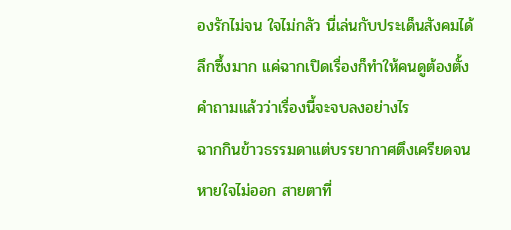องรักไม่จน ใจไม่กลัว นี่เล่นกับประเด็นสังคมได้ลึกซึ้งมาก แค่ฉากเปิดเรื่องก็ทำให้คนดูต้องตั้งคำถามแล้วว่าเรื่องนี้จะจบลงอย่างไร
ฉากกินข้าวธรรมดาแต่บรรยากาศตึงเครียดจนหายใจไม่ออก สายตาที่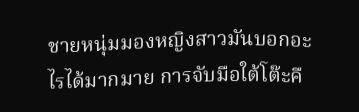ชายหนุ่มมองหญิงสาวมันบอกอะไรได้มากมาย การจับมือใต้โต๊ะคื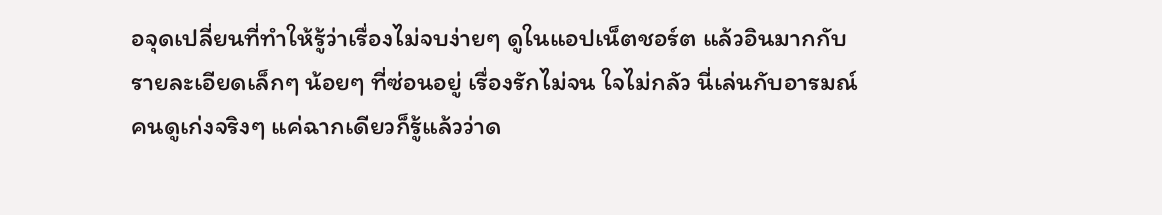อจุดเปลี่ยนที่ทำให้รู้ว่าเรื่องไม่จบง่ายๆ ดูในแอปเน็ตชอร์ต แล้วอินมากกับรายละเอียดเล็กๆ น้อยๆ ที่ซ่อนอยู่ เรื่องรักไม่จน ใจไม่กลัว นี่เล่นกับอารมณ์คนดูเก่งจริงๆ แค่ฉากเดียวก็รู้แล้วว่าด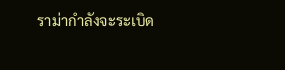ราม่ากำลังจะระเบิด